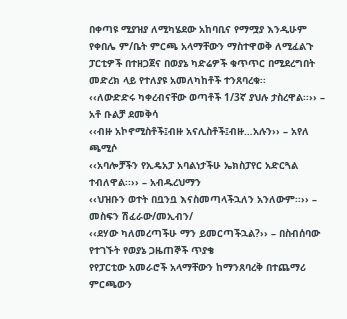በቀጣዩ ሚያዝያ ለሚካሄደው አከባቢና የማሟያ እንዲሁም የቀበሌ ም/ቤት ምርጫ አላማቸውን ማስተዋወቅ ለሚፈልጉ ፓርቲዎች በተዘጋጀና በወያኔ ካድሬዎች ቁጥጥር በሚደረግበት መድረክ ላይ የተለያዩ አመለካከቶች ተንጸባረቁ፡፡
‹‹ለውድድሩ ካቀረብናቸው ወጣቶች 1/3ኛ ያህሉ ታስረዋል፡፡›› – አቶ ቡልቻ ደመቅሳ
‹‹ብዙ አኮኖሚስቶች፤ብዙ አናሊስቶች፤ብዙ…አሉን›› – አየለ ጫሚሶ
‹‹አባሎቻችን የኢዴአፓ አባልነታችሁ ኤክስፓየር አድርጓል ተብለዋል፡፡›› – አብዱረህማን
‹‹ህዝቡን ወተት በቧንቧ እናስመጣላችኋለን አንለውም፡፡›› – መስፍን ሽፈራው/መኢብን/
‹‹ደሃው ካለመረጣችሁ ማን ይመርጣችኋል?›› – በስብሰባው የተገኙት የወያኔ ጋዜጠኞች ጥያቄ
የየፓርቲው አመራሮች አላማቸውን ከማንጸባረቅ በተጨማሪ ምርጫውን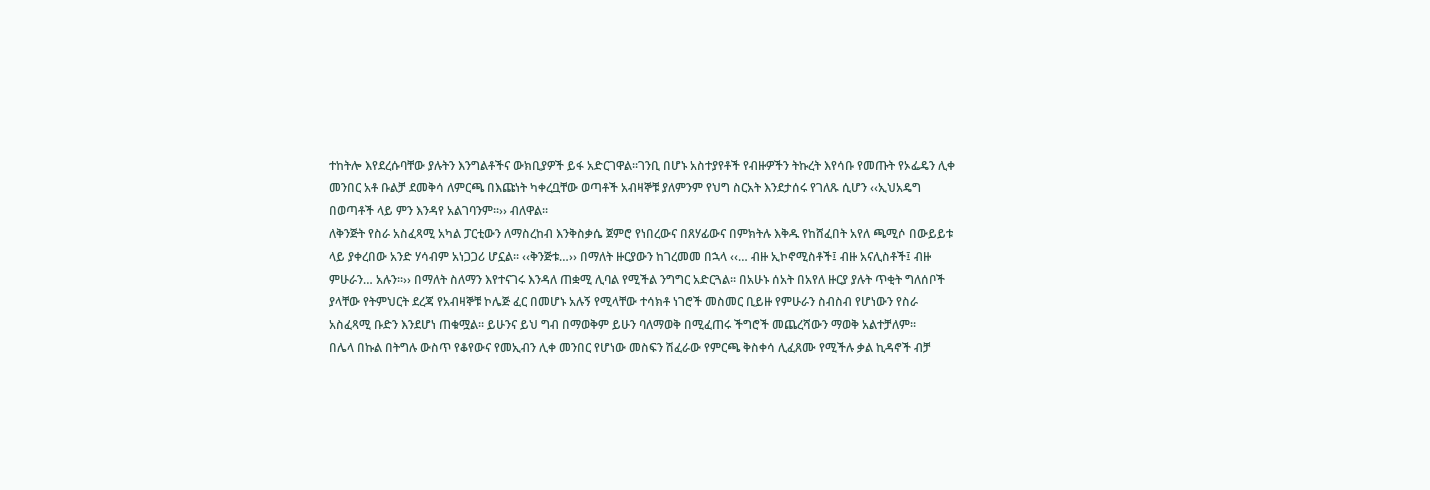ተከትሎ እየደረሱባቸው ያሉትን እንግልቶችና ውክቢያዎች ይፋ አድርገዋል፡፡ገንቢ በሆኑ አስተያየቶች የብዙዎችን ትኩረት እየሳቡ የመጡት የኦፌዴን ሊቀ መንበር አቶ ቡልቻ ደመቅሳ ለምርጫ በእጩነት ካቀረቧቸው ወጣቶች አብዛኞቹ ያለምንም የህግ ስርአት እንደታሰሩ የገለጹ ሲሆን ‹‹ኢህአዴግ በወጣቶች ላይ ምን እንዳየ አልገባንም፡፡›› ብለዋል፡፡
ለቅንጅት የስራ አስፈጻሚ አካል ፓርቲውን ለማስረከብ እንቅስቃሴ ጀምሮ የነበረውና በጸሃፊውና በምክትሉ እቅዱ የከሸፈበት አየለ ጫሚሶ በውይይቱ ላይ ያቀረበው አንድ ሃሳብም አነጋጋሪ ሆኗል፡፡ ‹‹ቅንጅቱ…›› በማለት ዙርያውን ከገረመመ በኋላ ‹‹… ብዙ ኢኮኖሚስቶች፤ ብዙ አናሊስቶች፤ ብዙ ምሁራን… አሉን፡፡›› በማለት ስለማን እየተናገሩ እንዳለ ጠቋሚ ሊባል የሚችል ንግግር አድርጓል፡፡ በአሁኑ ሰአት በአየለ ዙርያ ያሉት ጥቂት ግለሰቦች ያላቸው የትምህርት ደረጃ የአብዛኞቹ ኮሌጅ ፈር በመሆኑ አሉኝ የሚላቸው ተሳክቶ ነገሮች መስመር ቢይዙ የምሁራን ስብስብ የሆነውን የስራ አስፈጻሚ ቡድን እንደሆነ ጠቁሟል፡፡ ይሁንና ይህ ግብ በማወቅም ይሁን ባለማወቅ በሚፈጠሩ ችግሮች መጨረሻውን ማወቅ አልተቻለም፡፡
በሌላ በኩል በትግሉ ውስጥ የቆየውና የመኢብን ሊቀ መንበር የሆነው መስፍን ሽፈራው የምርጫ ቅስቀሳ ሊፈጸሙ የሚችሉ ቃል ኪዳኖች ብቻ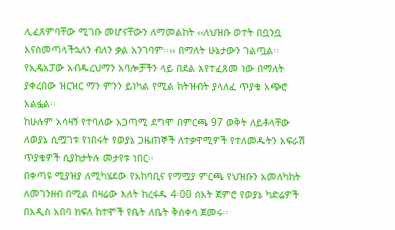ሊፈጸምባቸው ሚገቡ መሆናቸውን ለማመልከት ‹‹ለህዝቡ ወተት በቧንቧ እናስመጣላችኋለን ብለን ቃል አንገባም፡፡›› በማለት ሁኔታውን ገልጧል፡፡
የኢዴአፓው አብዱረህማን አባሎቻችን ላይ በደል እየተፈጸመ ነው በማለት ያቀረበው ዝርዝር ማን ምንን ይነካል የሚል ከትዝብት ያላለፈ ጥያቄ አጭሮ አልፏል፡፡
ከሁሉም አሳዛኝ የተባለው አጋጣሚ ደግሞ በምርጫ 97 ወቅት ለይቶላቸው ለወያኔ ሲሟገቱ የነበሩት የወያኔ ጋዜጠኞች ለተቃዋሚዎች የተለመዱትን አፍራሽ ጥያቄዎች ሲያከታትሉ መታየቱ ነበር፡፡
በቀጣዩ ሚያዝያ ለሚካሄደው የአከባቢና የማሟያ ምርጫ የህዝቡን አመለካከት ለመገንዘብ በሚል በዛሬው እለት ከረፋዱ 4፡00 ሰአት ጀምሮ የወያኔ ካድሬዎች በአዲስ አበባ ክፍለ ከተሞች የቤት ለቤት ቅስቀሳ ጀመሩ፡፡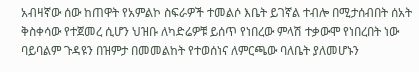አብዛኛው ሰው ከጠዋት የአምልኮ ስፍራዎች ተመልሶ እቤት ይገኛል ተብሎ በሚታሰብበት ሰአት ቅስቀሳው የተጀመረ ሲሆን ህዝቡ ለካድሬዎቹ ይሰጥ የነበረው ምላሽ ተቃውሞ የነበረበት ነው ባይባልም ጉዳዩን በዝምታ በመመልከት የተወሰነና ለምርጫው ባለቤት ያለመሆኑን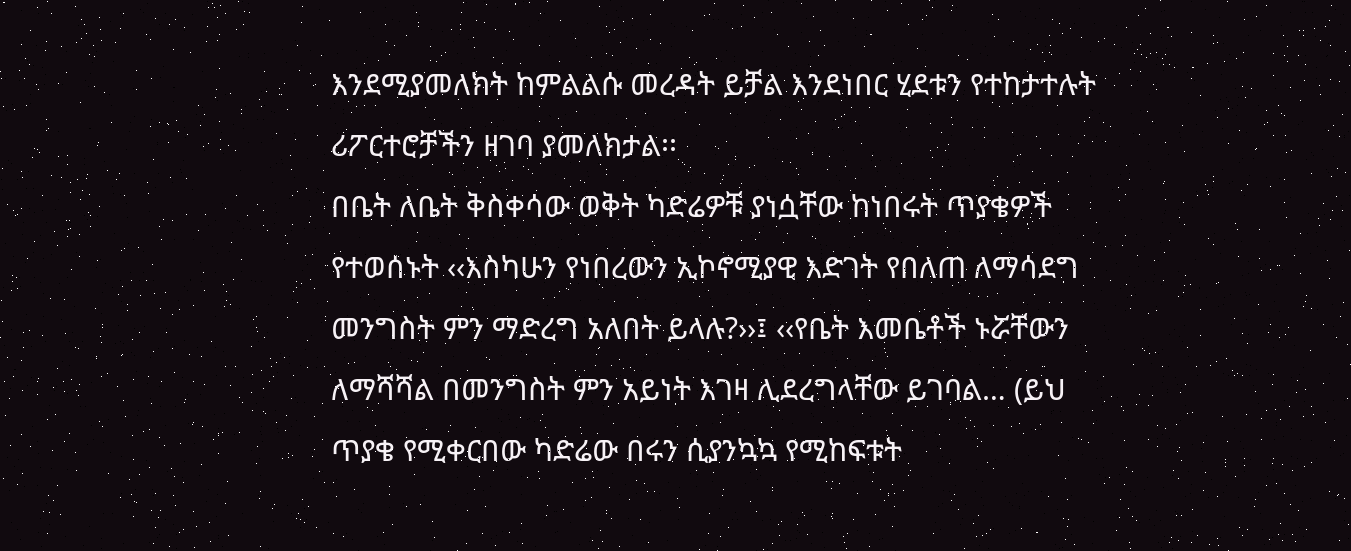እንደሚያመለክት ከምልልሱ መረዳት ይቻል እንደነበር ሂደቱን የተከታተሉት ሪፖርተሮቻችን ዘገባ ያመለክታል፡፡
በቤት ለቤት ቅስቀሳው ወቅት ካድሬዎቹ ያነሷቸው ከነበሩት ጥያቄዎች የተወሰኑት ‹‹እስካሁን የነበረውን ኢኮኖሚያዊ እድገት የበለጠ ለማሳደግ መንግስት ምን ማድረግ አለበት ይላሉ?››፤ ‹‹የቤት እመቤቶች ኑሯቸውን ለማሻሻል በመንግስት ምን አይነት እገዛ ሊደረግላቸው ይገባል… (ይህ ጥያቄ የሚቀርበው ካድሬው በሩን ሲያንኳኳ የሚከፍቱት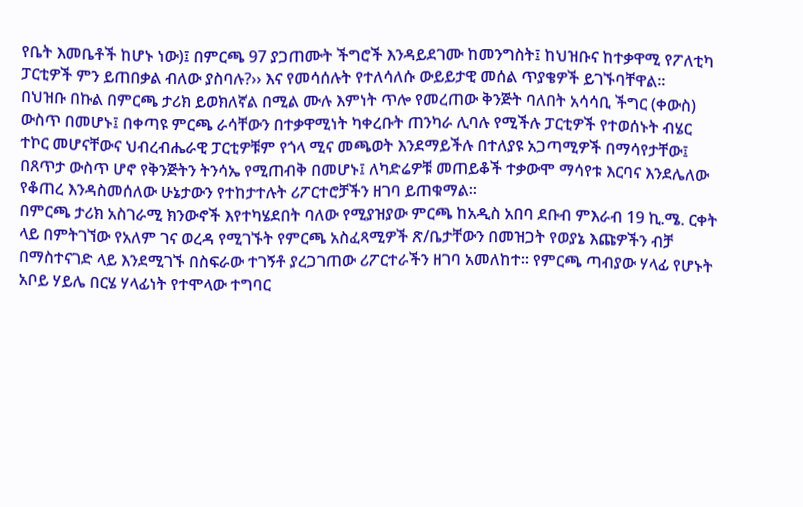የቤት እመቤቶች ከሆኑ ነው)፤ በምርጫ 97 ያጋጠሙት ችግሮች እንዳይደገሙ ከመንግስት፤ ከህዝቡና ከተቃዋሚ የፖለቲካ ፓርቲዎች ምን ይጠበቃል ብለው ያስባሉ?›› እና የመሳሰሉት የተለሳለሱ ውይይታዊ መሰል ጥያቄዎች ይገኙባቸዋል፡፡
በህዝቡ በኩል በምርጫ ታሪክ ይወክለኛል በሚል ሙሉ እምነት ጥሎ የመረጠው ቅንጅት ባለበት አሳሳቢ ችግር (ቀውስ) ውስጥ በመሆኑ፤ በቀጣዩ ምርጫ ራሳቸውን በተቃዋሚነት ካቀረቡት ጠንካራ ሊባሉ የሚችሉ ፓርቲዎች የተወሰኑት ብሄር ተኮር መሆናቸውና ህብረብሔራዊ ፓርቲዎቹም የጎላ ሚና መጫወት እንደማይችሉ በተለያዩ አጋጣሚዎች በማሳየታቸው፤ በጸጥታ ውስጥ ሆኖ የቅንጅትን ትንሳኤ የሚጠብቅ በመሆኑ፤ ለካድሬዎቹ መጠይቆች ተቃውሞ ማሳየቱ እርባና እንደሌለው የቆጠረ እንዳስመሰለው ሁኔታውን የተከታተሉት ሪፖርተሮቻችን ዘገባ ይጠቁማል፡፡
በምርጫ ታሪክ አስገራሚ ክንውኖች እየተካሄደበት ባለው የሚያዝያው ምርጫ ከአዲስ አበባ ደቡብ ምእራብ 19 ኪ.ሜ. ርቀት ላይ በምትገኘው የአለም ገና ወረዳ የሚገኙት የምርጫ አስፈጻሚዎች ጽ/ቤታቸውን በመዝጋት የወያኔ እጩዎችን ብቻ በማስተናገድ ላይ እንደሚገኙ በስፍራው ተገኝቶ ያረጋገጠው ሪፖርተራችን ዘገባ አመለከተ፡፡ የምርጫ ጣብያው ሃላፊ የሆኑት አቦይ ሃይሌ በርሄ ሃላፊነት የተሞላው ተግባር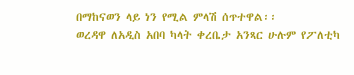በማከናወን ላይ ነን የሚል ምላሽ ሰጥተዋል፡፡
ወረዳዋ ለአዲስ አበባ ካላት ቀረቤታ አንጻር ሁሉም የፖለቲካ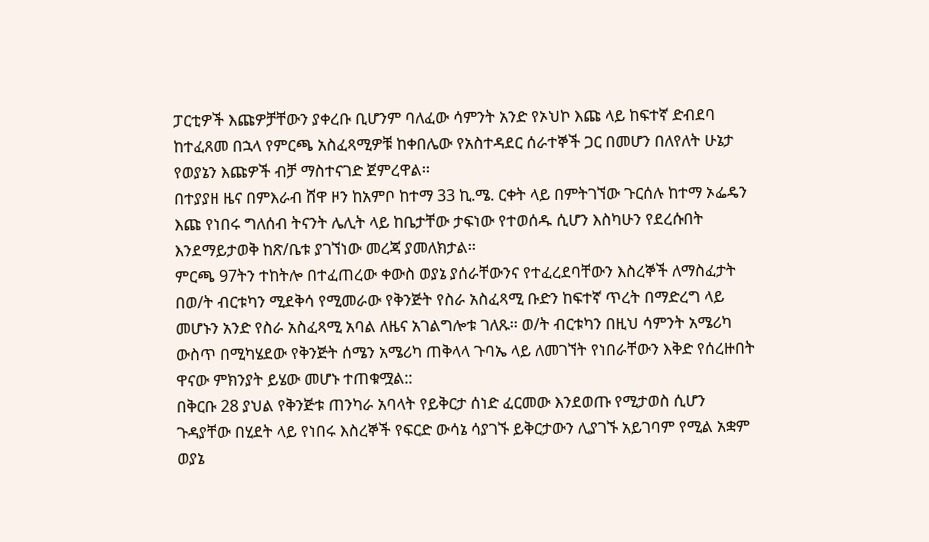ፓርቲዎች እጩዎቻቸውን ያቀረቡ ቢሆንም ባለፈው ሳምንት አንድ የኦህኮ እጩ ላይ ከፍተኛ ድብደባ ከተፈጸመ በኋላ የምርጫ አስፈጻሚዎቹ ከቀበሌው የአስተዳደር ሰራተኞች ጋር በመሆን በለየለት ሁኔታ የወያኔን እጩዎች ብቻ ማስተናገድ ጀምረዋል፡፡
በተያያዘ ዜና በምእራብ ሸዋ ዞን ከአምቦ ከተማ 33 ኪ.ሜ. ርቀት ላይ በምትገኘው ጉርሰሉ ከተማ ኦፌዴን እጩ የነበሩ ግለሰብ ትናንት ሌሊት ላይ ከቤታቸው ታፍነው የተወሰዱ ሲሆን እስካሁን የደረሱበት እንደማይታወቅ ከጽ/ቤቱ ያገኘነው መረጃ ያመለክታል፡፡
ምርጫ 97ትን ተከትሎ በተፈጠረው ቀውስ ወያኔ ያሰራቸውንና የተፈረደባቸውን እስረኞች ለማስፈታት በወ/ት ብርቱካን ሚደቅሳ የሚመራው የቅንጅት የስራ አስፈጻሚ ቡድን ከፍተኛ ጥረት በማድረግ ላይ መሆኑን አንድ የስራ አስፈጻሚ አባል ለዜና አገልግሎቱ ገለጹ፡፡ ወ/ት ብርቱካን በዚህ ሳምንት አሜሪካ ውስጥ በሚካሄደው የቅንጅት ሰሜን አሜሪካ ጠቅላላ ጉባኤ ላይ ለመገኘት የነበራቸውን እቅድ የሰረዙበት ዋናው ምክንያት ይሄው መሆኑ ተጠቁሟል::
በቅርቡ 28 ያህል የቅንጅቱ ጠንካራ አባላት የይቅርታ ሰነድ ፈርመው እንደወጡ የሚታወስ ሲሆን ጉዳያቸው በሂደት ላይ የነበሩ እስረኞች የፍርድ ውሳኔ ሳያገኙ ይቅርታውን ሊያገኙ አይገባም የሚል አቋም ወያኔ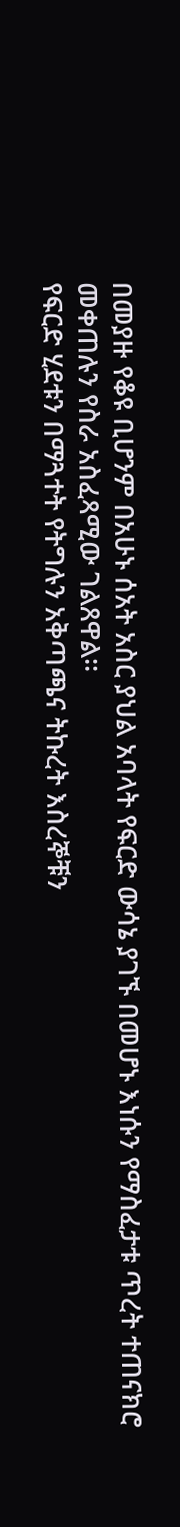በመያዙ የቆዩ ቢሆንም በአሁኑ ሰአት አስር ያህል አባላት የፍርድ ውሳኔ ያገኙ በመሆኑ እነሱን የማስፈታቱ ጥረት ተጠናክሮ መቀጠሉን የስራ አስፈጻሚው ገልጸዋል፡፡
የፍርድ ሂደቱን በማጓተት የትግሉን አቅጣጫና ትኩረት እስረኞቹን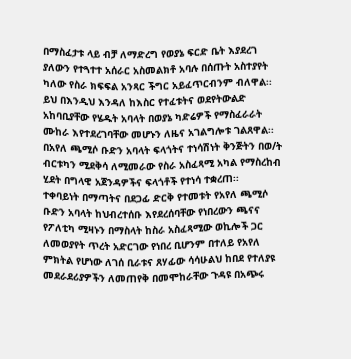በማስፈታቱ ላይ ብቻ ለማድረግ የወያኔ ፍርድ ቤት እያደረገ ያለውን የተጓተተ አሰራር አስመልክቶ አባሉ በሰጡት አስተያየት ካለው የስራ ክፍፍል አንጻር ችግር አይፈጥርብንም ብለዋል፡፡
ይህ በእንዲህ እንዳለ ከእስር የተፈቱትና ወደየትውልድ አከባቢያቸው የሄዱት አባላት በወያኔ ካድሬዎች የማስፈራራት ሙከራ እየተደረገባቸው መሆኑን ለዜና አገልግሎቱ ገልጸዋል፡፡
በአየለ ጫሚሶ ቡድን አባላት ፍላጎትና ተነሳሽነት ቅንጅትን በወ/ት ብርቱካን ሚደቅሳ ለሚመራው የስራ አስፈጻሚ አካል የማስረከብ ሂደት በግላዊ አጀንዳዎችና ፍላጎቶች የተነሳ ተቋረጠ፡፡
ተቀባይነት በማጣትና በደጋፊ ድርቅ የተመቱት የአየለ ጫሚሶ ቡድን አባላት ከህብረተሰቡ እየደረሰባቸው የነበረውን ጫናና የፖለቲካ ሚዛኑን በማስላት ከስራ አስፈጻሚው ወኪሎች ጋር ለመወያየት ጥረት አድርገው የነበረ ቢሆንም በተለይ የአየለ ምክትል የሆነው ለገሰ ቢራቱና ጸሃፊው ሳሳሁልህ ከበደ የተለያዩ መደራደሪያዎችን ለመጠየቅ በመሞከራቸው ጉዳዩ በአጭሩ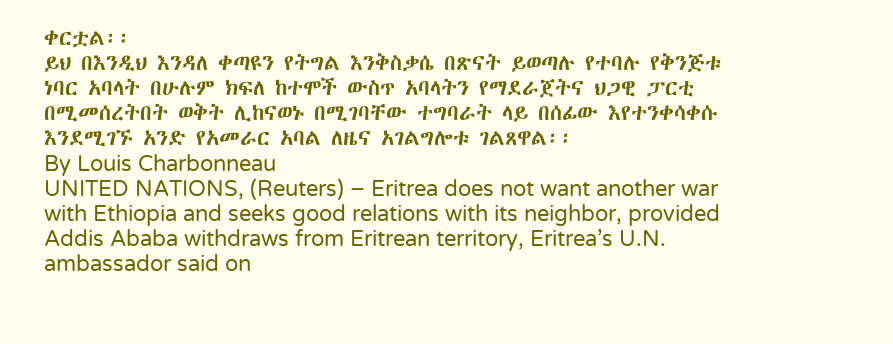ቀርቷል፡፡
ይህ በእንዲህ እንዳለ ቀጣዩን የትግል እንቅስቃሴ በጽናት ይወጣሉ የተባሉ የቅንጅቱ ነባር አባላት በሁሉም ክፍለ ከተሞች ውስጥ አባላትን የማደራጀትና ህጋዊ ፓርቲ በሚመሰረትበት ወቅት ሊከናወኑ በሚገባቸው ተግባራት ላይ በሰፊው እየተንቀሳቀሱ እንደሚገኙ አንድ የአመራር አባል ለዜና አገልግሎቱ ገልጸዋል፡፡
By Louis Charbonneau
UNITED NATIONS, (Reuters) – Eritrea does not want another war with Ethiopia and seeks good relations with its neighbor, provided Addis Ababa withdraws from Eritrean territory, Eritrea’s U.N. ambassador said on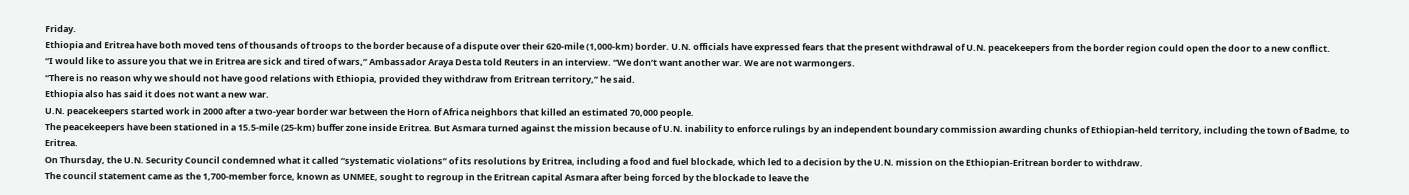Friday.
Ethiopia and Eritrea have both moved tens of thousands of troops to the border because of a dispute over their 620-mile (1,000-km) border. U.N. officials have expressed fears that the present withdrawal of U.N. peacekeepers from the border region could open the door to a new conflict.
“I would like to assure you that we in Eritrea are sick and tired of wars,” Ambassador Araya Desta told Reuters in an interview. “We don’t want another war. We are not warmongers.
“There is no reason why we should not have good relations with Ethiopia, provided they withdraw from Eritrean territory,” he said.
Ethiopia also has said it does not want a new war.
U.N. peacekeepers started work in 2000 after a two-year border war between the Horn of Africa neighbors that killed an estimated 70,000 people.
The peacekeepers have been stationed in a 15.5-mile (25-km) buffer zone inside Eritrea. But Asmara turned against the mission because of U.N. inability to enforce rulings by an independent boundary commission awarding chunks of Ethiopian-held territory, including the town of Badme, to Eritrea.
On Thursday, the U.N. Security Council condemned what it called “systematic violations” of its resolutions by Eritrea, including a food and fuel blockade, which led to a decision by the U.N. mission on the Ethiopian-Eritrean border to withdraw.
The council statement came as the 1,700-member force, known as UNMEE, sought to regroup in the Eritrean capital Asmara after being forced by the blockade to leave the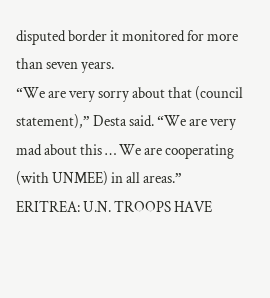disputed border it monitored for more than seven years.
“We are very sorry about that (council statement),” Desta said. “We are very mad about this … We are cooperating (with UNMEE) in all areas.”
ERITREA: U.N. TROOPS HAVE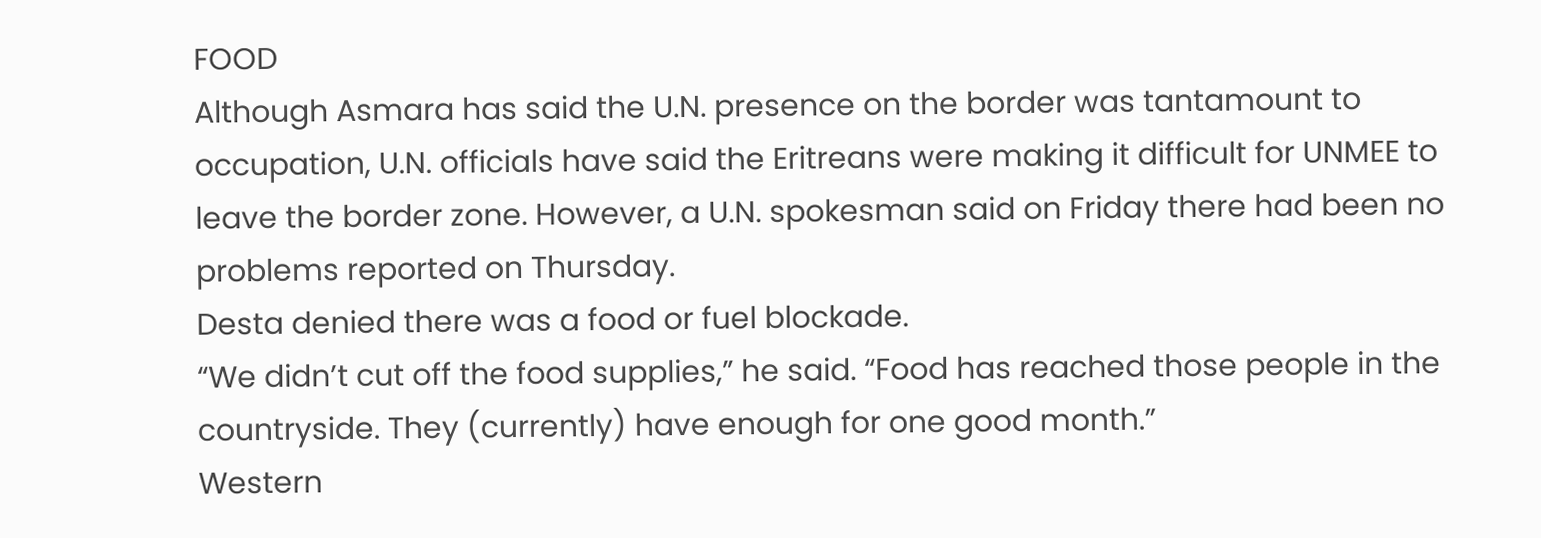FOOD
Although Asmara has said the U.N. presence on the border was tantamount to occupation, U.N. officials have said the Eritreans were making it difficult for UNMEE to leave the border zone. However, a U.N. spokesman said on Friday there had been no problems reported on Thursday.
Desta denied there was a food or fuel blockade.
“We didn’t cut off the food supplies,” he said. “Food has reached those people in the countryside. They (currently) have enough for one good month.”
Western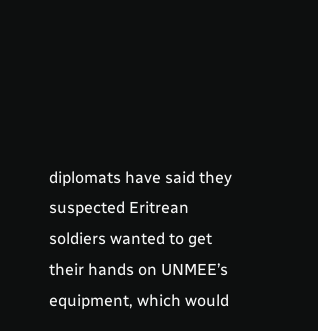diplomats have said they suspected Eritrean soldiers wanted to get their hands on UNMEE’s equipment, which would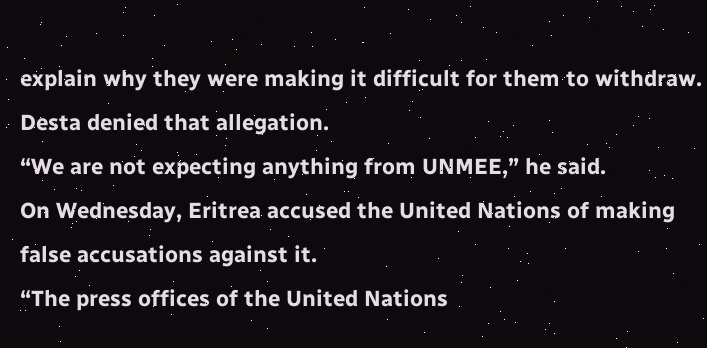explain why they were making it difficult for them to withdraw. Desta denied that allegation.
“We are not expecting anything from UNMEE,” he said.
On Wednesday, Eritrea accused the United Nations of making false accusations against it.
“The press offices of the United Nations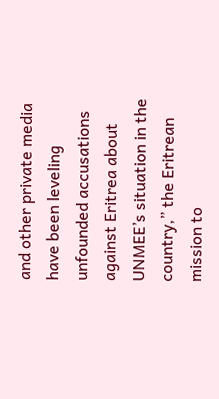and other private media have been leveling unfounded accusations against Eritrea about UNMEE’s situation in the country,” the Eritrean mission to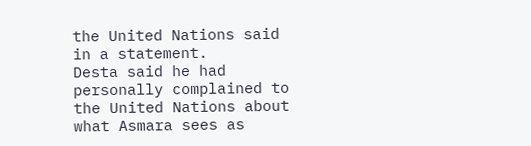the United Nations said in a statement.
Desta said he had personally complained to the United Nations about what Asmara sees as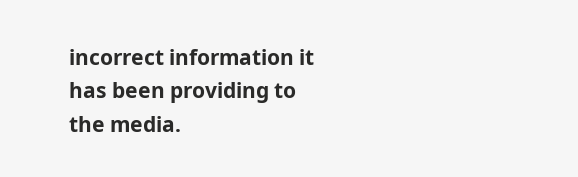incorrect information it has been providing to the media.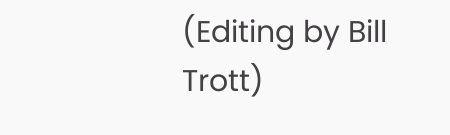(Editing by Bill Trott)